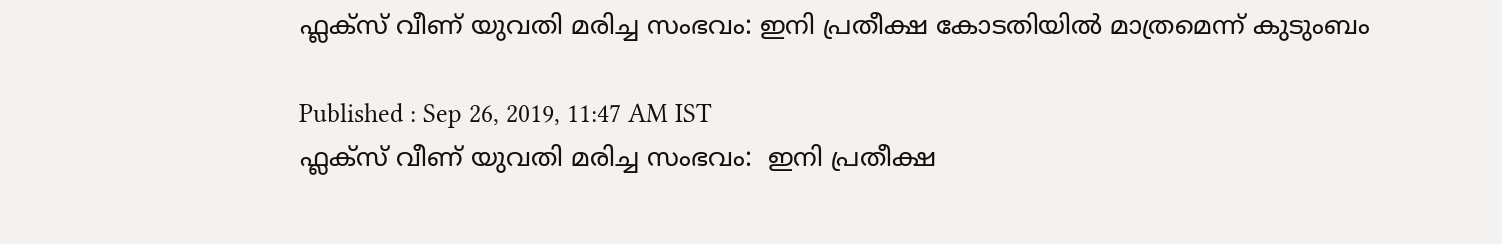ഫ്ലക്സ് വീണ് യുവതി മരിച്ച സംഭവം: ഇനി പ്രതീക്ഷ കോടതിയില്‍ മാത്രമെന്ന് കുടുംബം

Published : Sep 26, 2019, 11:47 AM IST
ഫ്ലക്സ് വീണ് യുവതി മരിച്ച സംഭവം:  ഇനി പ്രതീക്ഷ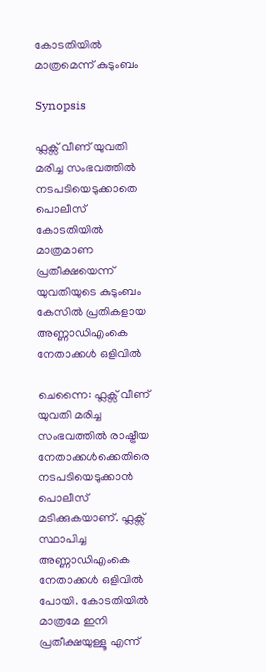കോടതിയില്‍ മാത്രമെന്ന് കുടുംബം

Synopsis

ഫ്ലക്സ് വീണ് യുവതി മരിച്ച സംഭവത്തില്‍ നടപടിയെടുക്കാതെ പൊലീസ് കോടതിയില്‍ മാത്രമാണ പ്രതീക്ഷയെന്ന് യുവതിയുടെ കുടുംബം കേസില്‍ പ്രതികളായ അണ്ണാഡിഎംകെ നേതാക്കള്‍ ഒളിവില്‍

ചെന്നൈ: ഫ്ലക്സ് വീണ് യുവതി മരിച്ച സംഭവത്തില്‍ രാഷ്ട്രീയ നേതാക്കള്‍ക്കെതിരെ നടപടിയെടുക്കാന്‍ പൊലീസ് മടിക്കുകയാണ്. ഫ്ലക്സ് സ്ഥാപിച്ച അണ്ണാഡിഎംകെ നേതാക്കള്‍ ഒളിവില്‍ പോയി. കോടതിയില്‍ മാത്രമേ ഇനി പ്രതീക്ഷയുള്ളൂ എന്ന്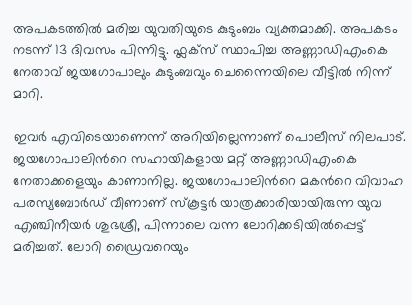അപകടത്തില്‍ മരിച്ച യുവതിയുടെ കുടുംബം വ്യക്തമാക്കി. അപകടം നടന്ന് 13 ദിവസം പിന്നിട്ടു. ഫ്ലക്സ് സ്ഥാപിച്ച അണ്ണാഡിഎംകെ നേതാവ് ജയഗോപാലും കുടുംബവും ചെന്നൈയിലെ വീട്ടില്‍ നിന്ന് മാറി.

ഇവര്‍ എവിടെയാണെന്ന് അറിയില്ലെന്നാണ് പൊലീസ് നിലപാട്. ജയഗോപാലിന്‍റെ സഹായികളായ മറ്റ് അണ്ണാഡിഎംകെ നേതാക്കളെയും കാണാനില്ല. ജയഗോപാലിന്‍റെ മകന്‍റെ വിവാഹ പരസ്യബോര്‍ഡ് വീണാണ് സ്കൂട്ടര്‍ യാത്രക്കാരിയായിരുന്ന യുവ എഞ്ചിനീയര്‍ ശുഭശ്രീ, പിന്നാലെ വന്ന ലോറിക്കടിയില്‍പ്പെട്ട് മരിച്ചത്. ലോറി ഡ്രൈവറെയും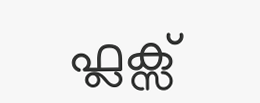ഫ്ലക്സ്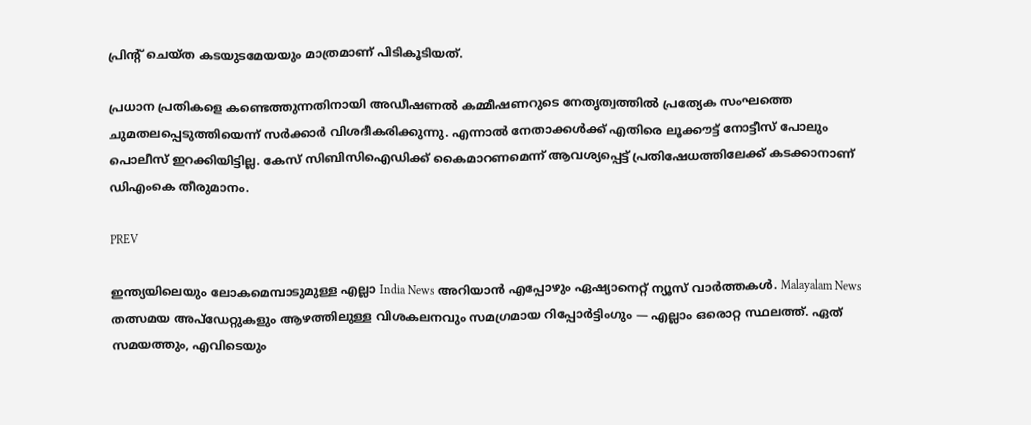പ്രിന്‍റ് ചെയ്ത കടയുടമേയയും മാത്രമാണ് പിടികൂടിയത്.

പ്രധാന പ്രതികളെ കണ്ടെത്തുന്നതിനായി അഡീഷണല്‍ കമ്മീഷണറുടെ നേതൃത്വത്തില്‍ പ്രത്യേക സംഘത്തെ ചുമതലപ്പെടുത്തിയെന്ന് സര്‍ക്കാര്‍ വിശദീകരിക്കുന്നു. എന്നാല്‍ നേതാക്കള്‍ക്ക് എതിരെ ലൂക്കൗട്ട് നോട്ടീസ് പോലും പൊലീസ് ഇറക്കിയിട്ടില്ല. കേസ് സിബിസിഐഡിക്ക് കൈമാറണമെന്ന് ആവശ്യപ്പെട്ട് പ്രതിഷേധത്തിലേക്ക് കടക്കാനാണ് ഡിഎംകെ തീരുമാനം.

PREV

ഇന്ത്യയിലെയും ലോകമെമ്പാടുമുള്ള എല്ലാ India News അറിയാൻ എപ്പോഴും ഏഷ്യാനെറ്റ് ന്യൂസ് വാർത്തകൾ. Malayalam News   തത്സമയ അപ്‌ഡേറ്റുകളും ആഴത്തിലുള്ള വിശകലനവും സമഗ്രമായ റിപ്പോർട്ടിംഗും — എല്ലാം ഒരൊറ്റ സ്ഥലത്ത്. ഏത് സമയത്തും, എവിടെയും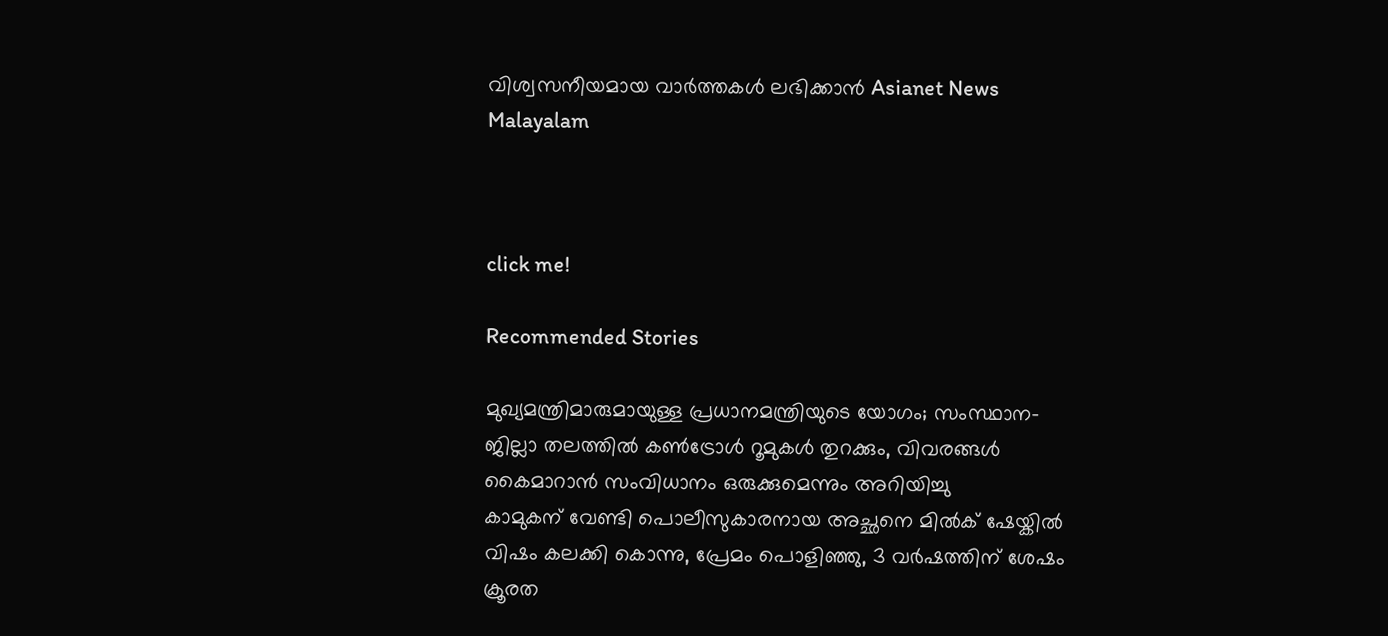വിശ്വസനീയമായ വാർത്തകൾ ലഭിക്കാൻ Asianet News Malayalam



click me!

Recommended Stories

മുഖ്യമന്ത്രിമാരുമായുള്ള പ്രധാനമന്ത്രിയുടെ യോഗം; സംസ്ഥാന-ജില്ലാ തലത്തിൽ കൺട്രോൾ റൂമുകൾ തുറക്കും, വിവരങ്ങൾ കൈമാറാൻ സംവിധാനം ഒരുക്കുമെന്നും അറിയിച്ചു
കാമുകന് വേണ്ടി പൊലീസുകാരനായ അച്ഛനെ മിൽക് ഷേയ്കിൽ വിഷം കലക്കി കൊന്നു, പ്രേമം പൊളിഞ്ഞു, 3 വർഷത്തിന് ശേഷം ക്രൂരത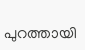പുറത്തായി